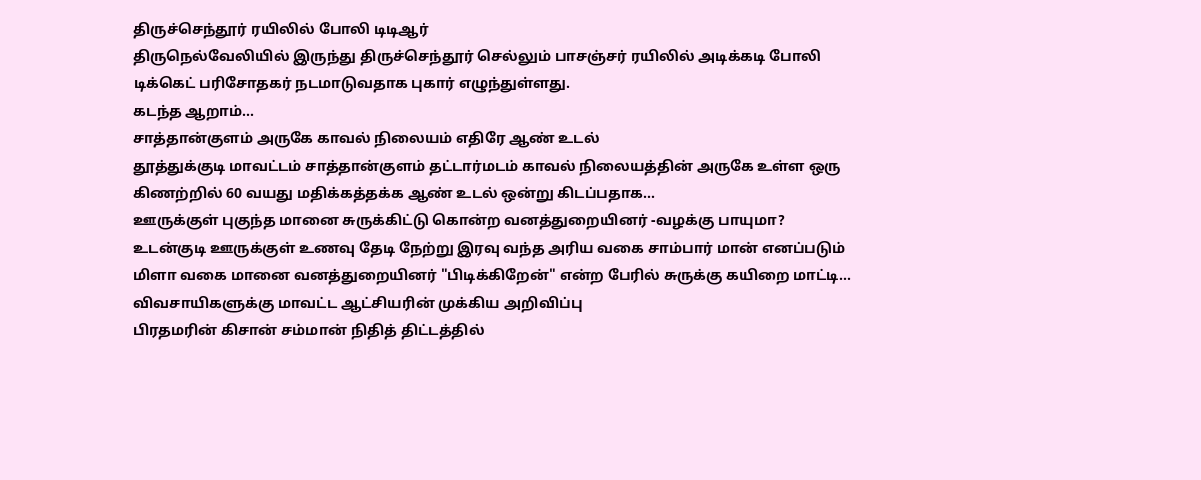திருச்செந்தூர் ரயிலில் போலி டிடிஆர்
திருநெல்வேலியில் இருந்து திருச்செந்தூர் செல்லும் பாசஞ்சர் ரயிலில் அடிக்கடி போலி டிக்கெட் பரிசோதகர் நடமாடுவதாக புகார் எழுந்துள்ளது.
கடந்த ஆறாம்...
சாத்தான்குளம் அருகே காவல் நிலையம் எதிரே ஆண் உடல்
தூத்துக்குடி மாவட்டம் சாத்தான்குளம் தட்டார்மடம் காவல் நிலையத்தின் அருகே உள்ள ஒரு கிணற்றில் 60 வயது மதிக்கத்தக்க ஆண் உடல் ஒன்று கிடப்பதாக...
ஊருக்குள் புகுந்த மானை சுருக்கிட்டு கொன்ற வனத்துறையினர் -வழக்கு பாயுமா?
உடன்குடி ஊருக்குள் உணவு தேடி நேற்று இரவு வந்த அரிய வகை சாம்பார் மான் எனப்படும் மிளா வகை மானை வனத்துறையினர் "பிடிக்கிறேன்" என்ற பேரில் சுருக்கு கயிறை மாட்டி...
விவசாயிகளுக்கு மாவட்ட ஆட்சியரின் முக்கிய அறிவிப்பு
பிரதமரின் கிசான் சம்மான் நிதித் திட்டத்தில்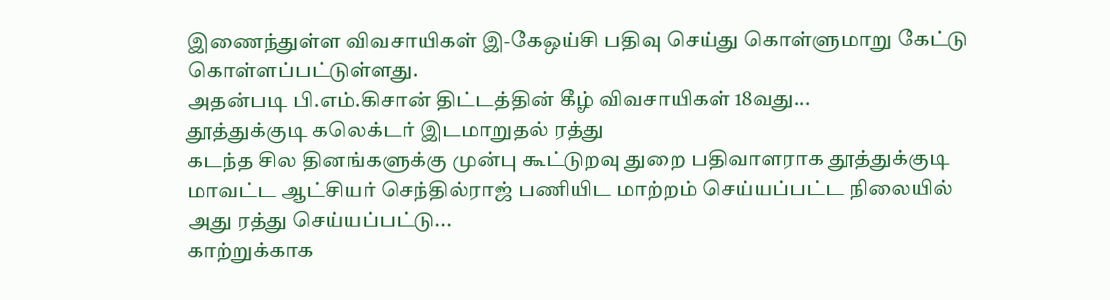இணைந்துள்ள விவசாயிகள் இ-கேஒய்சி பதிவு செய்து கொள்ளுமாறு கேட்டு கொள்ளப்பட்டுள்ளது.
அதன்படி பி.எம்.கிசான் திட்டத்தின் கீழ் விவசாயிகள் 18வது...
தூத்துக்குடி கலெக்டர் இடமாறுதல் ரத்து
கடந்த சில தினங்களுக்கு முன்பு கூட்டுறவு துறை பதிவாளராக தூத்துக்குடி மாவட்ட ஆட்சியர் செந்தில்ராஜ் பணியிட மாற்றம் செய்யப்பட்ட நிலையில் அது ரத்து செய்யப்பட்டு...
காற்றுக்காக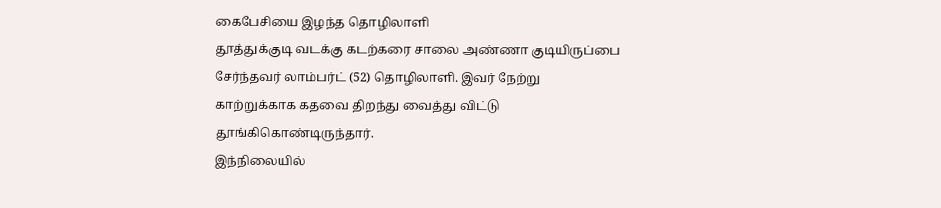கைபேசியை இழந்த தொழிலாளி
தூத்துக்குடி வடக்கு கடற்கரை சாலை அண்ணா குடியிருப்பை சேர்ந்தவர் லாம்பர்ட் (52) தொழிலாளி. இவர் நேற்று காற்றுக்காக கதவை திறந்து வைத்து விட்டு தூங்கிகொண்டிருந்தார்.
இந்நிலையில்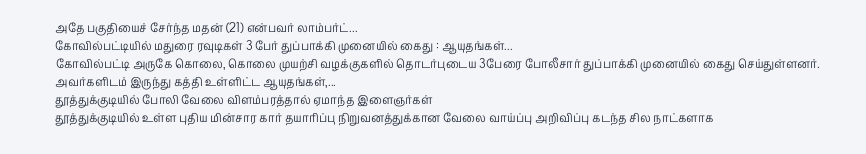அதே பகுதியைச் சேர்ந்த மதன் (21) என்பவர் லாம்பர்ட்...
கோவில்பட்டியில் மதுரை ரவுடிகள் 3 பேர் துப்பாக்கி முனையில் கைது : ஆயுதங்கள்...
கோவில்பட்டி அருகே கொலை, கொலை முயற்சி வழக்குகளில் தொடர்புடைய 3பேரை போலீசார் துப்பாக்கி முனையில் கைது செய்துள்ளனர். அவர்களிடம் இருந்து கத்தி உள்ளிட்ட ஆயுதங்கள்,...
தூத்துக்குடியில் போலி வேலை விளம்பரத்தால் ஏமாந்த இளைஞர்கள்
தூத்துக்குடியில் உள்ள புதிய மின்சார கார் தயாரிப்பு நிறுவனத்துக்கான வேலை வாய்ப்பு அறிவிப்பு கடந்த சில நாட்களாக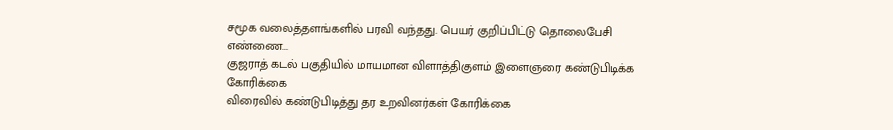சமூக வலைத்தளங்களில் பரவி வந்தது. பெயர் குறிப்பிட்டு தொலைபேசி எண்ணை...
குஜராத் கடல் பகுதியில் மாயமான விளாத்திகுளம் இளைஞரை கண்டுபிடிக்க கோரிக்கை
விரைவில் கண்டுபிடித்து தர உறவினர்கள் கோரிக்கை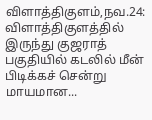விளாத்திகுளம்,நவ.24: விளாத்திகுளத்தில் இருந்து குஜராத் பகுதியில் கடலில் மீன் பிடிக்கச் சென்று மாயமான...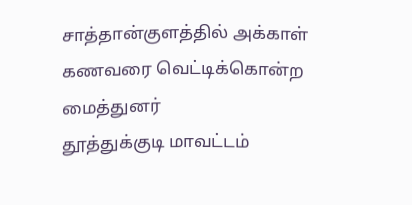சாத்தான்குளத்தில் அக்காள் கணவரை வெட்டிக்கொன்ற மைத்துனர்
தூத்துக்குடி மாவட்டம்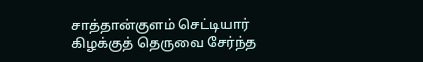சாத்தான்குளம் செட்டியார் கிழக்குத் தெருவை சேர்ந்த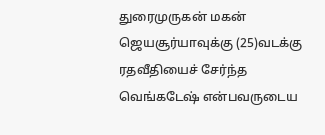துரைமுருகன் மகன் ஜெயசூர்யாவுக்கு (25)வடக்கு ரதவீதியைச் சேர்ந்த வெங்கடேஷ் என்பவருடைய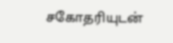சகோதரியுடன்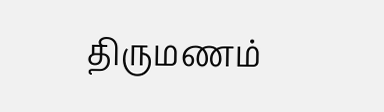திருமணம்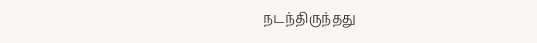நடந்திருந்தது